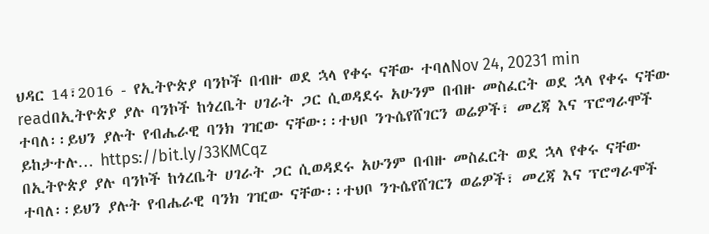ህዳር 14፣2016 - የኢትዮጵያ ባንኮች በብዙ ወደ ኋላ የቀሩ ናቸው ተባለNov 24, 20231 min readበኢትዮጵያ ያሉ ባንኮች ከጎረቤት ሀገራት ጋር ሲወዳደሩ አሁንም በብዙ መስፈርት ወደ ኋላ የቀሩ ናቸው ተባለ፡፡ይህን ያሉት የብሔራዊ ባንክ ገዢው ናቸው፡፡ተህቦ ንጉሴየሸገርን ወሬዎች፣ መረጃ እና ፕሮግራሞች ይከታተሉ… https://bit.ly/33KMCqz
በኢትዮጵያ ያሉ ባንኮች ከጎረቤት ሀገራት ጋር ሲወዳደሩ አሁንም በብዙ መስፈርት ወደ ኋላ የቀሩ ናቸው ተባለ፡፡ይህን ያሉት የብሔራዊ ባንክ ገዢው ናቸው፡፡ተህቦ ንጉሴየሸገርን ወሬዎች፣ መረጃ እና ፕሮግራሞች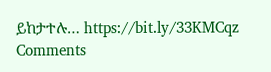ይከታተሉ… https://bit.ly/33KMCqz
Comments